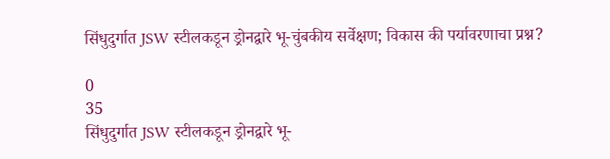सिंधुदुर्गात JSW स्टीलकडून ड्रोनद्वारे भू-चुंबकीय सर्वेक्षण; विकास की पर्यावरणाचा प्रश्न?

0
35
सिंधुदुर्गात JSW स्टीलकडून ड्रोनद्वारे भू-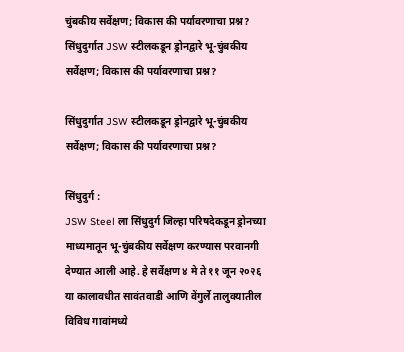चुंबकीय सर्वेक्षण; विकास की पर्यावरणाचा प्रश्न?
सिंधुदुर्गात JSW स्टीलकडून ड्रोनद्वारे भू-चुंबकीय सर्वेक्षण; विकास की पर्यावरणाचा प्रश्न?

सिंधुदुर्गात JSW स्टीलकडून ड्रोनद्वारे भू-चुंबकीय सर्वेक्षण; विकास की पर्यावरणाचा प्रश्न?

सिंधुदुर्ग :
JSW Steel ला सिंधुदुर्ग जिल्हा परिषदेकडून ड्रोनच्या माध्यमातून भू-चुंबकीय सर्वेक्षण करण्यास परवानगी देण्यात आली आहे. हे सर्वेक्षण ४ मे ते ११ जून २०२६ या कालावधीत सावंतवाडी आणि वेंगुर्ले तालुक्यातील विविध गावांमध्ये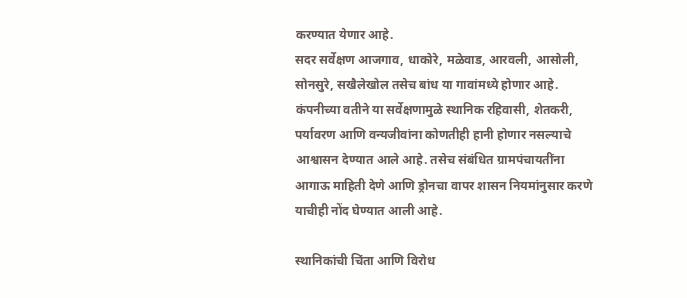करण्यात येणार आहे.
सदर सर्वेक्षण आजगाव, धाकोरे, मळेवाड, आरवली, आसोली, सोनसुरे, सखैलेखोल तसेच बांध या गावांमध्ये होणार आहे.
कंपनीच्या वतीने या सर्वेक्षणामुळे स्थानिक रहिवासी, शेतकरी, पर्यावरण आणि वन्यजीवांना कोणतीही हानी होणार नसल्याचे आश्वासन देण्यात आले आहे. तसेच संबंधित ग्रामपंचायतींना आगाऊ माहिती देणे आणि ड्रोनचा वापर शासन नियमांनुसार करणे याचीही नोंद घेण्यात आली आहे.

स्थानिकांची चिंता आणि विरोध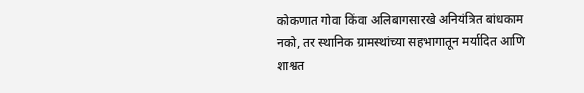कोकणात गोवा किंवा अलिबागसारखे अनियंत्रित बांधकाम नको, तर स्थानिक ग्रामस्थांच्या सहभागातून मर्यादित आणि शाश्वत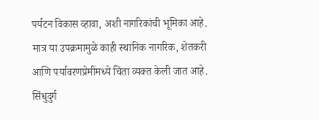पर्यटन विकास व्हावा, अशी नागरिकांची भूमिका आहे.
मात्र या उपक्रमामुळे काही स्थानिक नागरिक, शेतकरी आणि पर्यावरणप्रेमींमध्ये चिंता व्यक्त केली जात आहे. सिंधुदुर्ग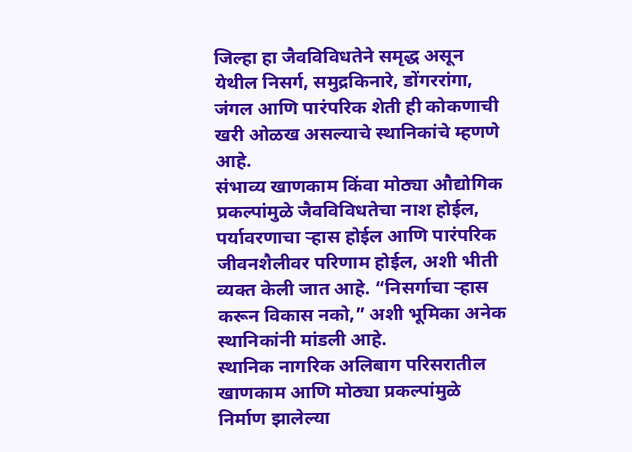जिल्हा हा जैवविविधतेने समृद्ध असून येथील निसर्ग, समुद्रकिनारे, डोंगररांगा, जंगल आणि पारंपरिक शेती ही कोकणाची खरी ओळख असल्याचे स्थानिकांचे म्हणणे आहे.
संभाव्य खाणकाम किंवा मोठ्या औद्योगिक प्रकल्पांमुळे जैवविविधतेचा नाश होईल, पर्यावरणाचा ऱ्हास होईल आणि पारंपरिक जीवनशैलीवर परिणाम होईल, अशी भीती व्यक्त केली जात आहे. “निसर्गाचा ऱ्हास करून विकास नको,” अशी भूमिका अनेक स्थानिकांनी मांडली आहे.
स्थानिक नागरिक अलिबाग परिसरातील खाणकाम आणि मोठ्या प्रकल्पांमुळे निर्माण झालेल्या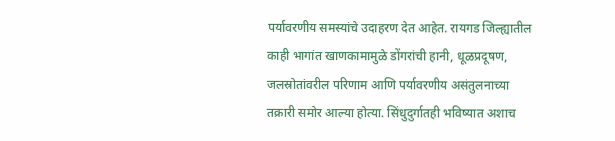पर्यावरणीय समस्यांचे उदाहरण देत आहेत. रायगड जिल्ह्यातील काही भागांत खाणकामामुळे डोंगरांची हानी, धूळप्रदूषण, जलस्रोतांवरील परिणाम आणि पर्यावरणीय असंतुलनाच्या तक्रारी समोर आल्या होत्या. सिंधुदुर्गातही भविष्यात अशाच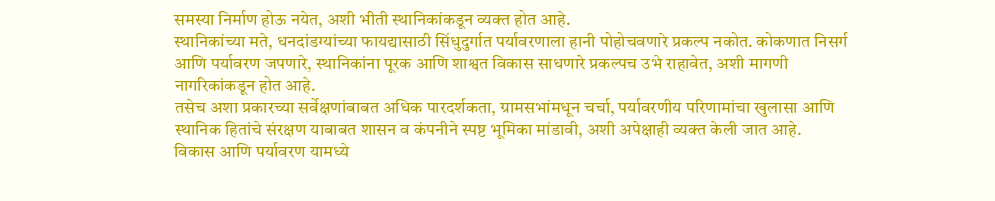समस्या निर्माण होऊ नयेत, अशी भीती स्थानिकांकडून व्यक्त होत आहे.
स्थानिकांच्या मते, धनदांडग्यांच्या फायद्यासाठी सिंधुदुर्गात पर्यावरणाला हानी पोहोचवणारे प्रकल्प नकोत. कोकणात निसर्ग आणि पर्यावरण जपणारे, स्थानिकांना पूरक आणि शाश्वत विकास साधणारे प्रकल्पच उभे राहावेत, अशी मागणी नागरिकांकडून होत आहे.
तसेच अशा प्रकारच्या सर्वेक्षणांबाबत अधिक पारदर्शकता, ग्रामसभांमधून चर्चा, पर्यावरणीय परिणामांचा खुलासा आणि स्थानिक हितांचे संरक्षण याबाबत शासन व कंपनीने स्पष्ट भूमिका मांडावी, अशी अपेक्षाही व्यक्त केली जात आहे.
विकास आणि पर्यावरण यामध्ये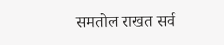समतोल राखत सर्व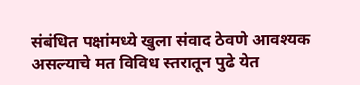संबंधित पक्षांमध्ये खुला संवाद ठेवणे आवश्यक असल्याचे मत विविध स्तरातून पुढे येत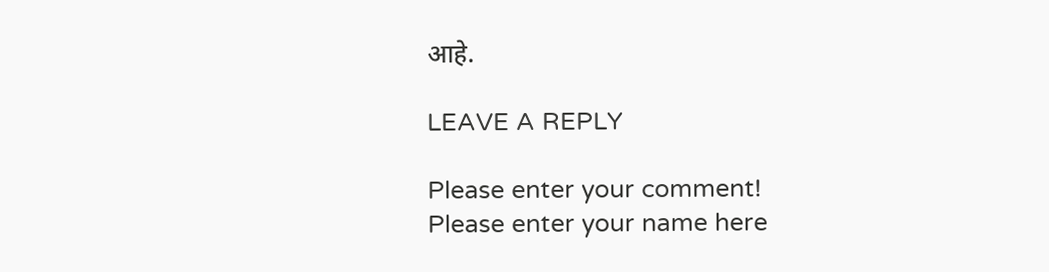आहे.

LEAVE A REPLY

Please enter your comment!
Please enter your name here